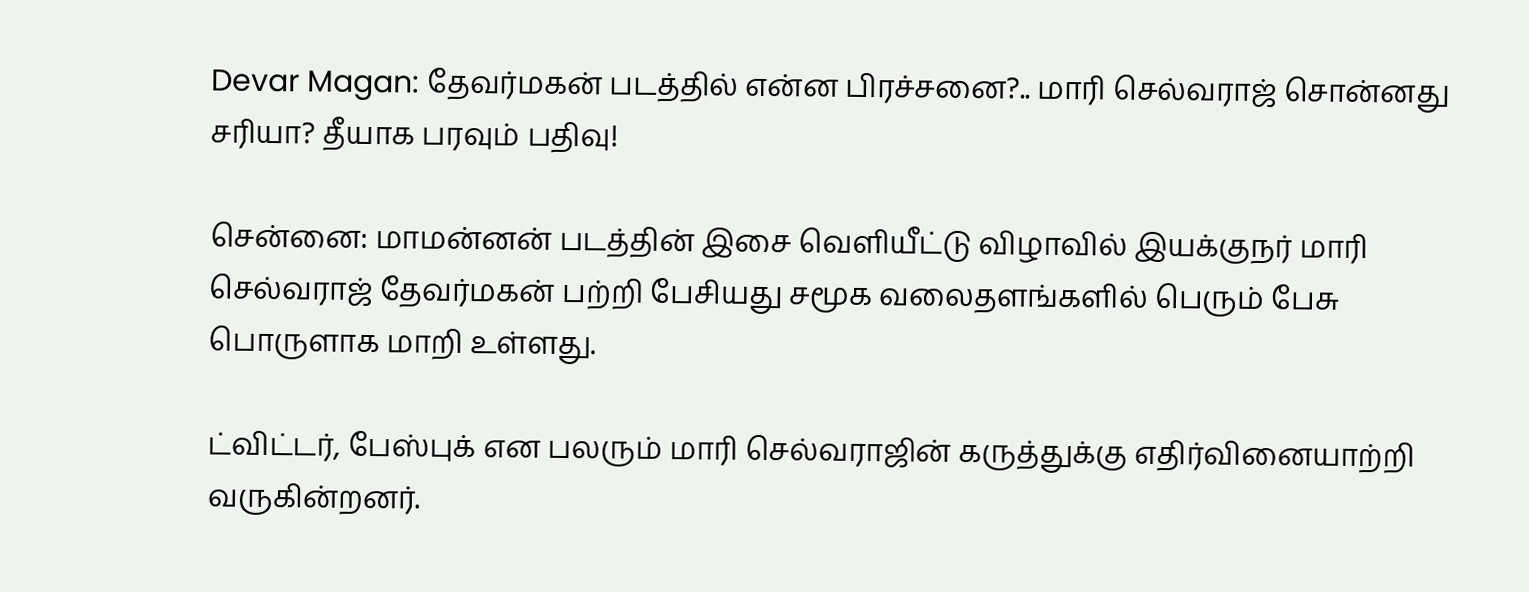Devar Magan: தேவர்மகன் படத்தில் என்ன பிரச்சனை?.. மாரி செல்வராஜ் சொன்னது சரியா? தீயாக பரவும் பதிவு!

சென்னை: மாமன்னன் படத்தின் இசை வெளியீட்டு விழாவில் இயக்குநர் மாரி செல்வராஜ் தேவர்மகன் பற்றி பேசியது சமூக வலைதளங்களில் பெரும் பேசு பொருளாக மாறி உள்ளது.

ட்விட்டர், பேஸ்புக் என பலரும் மாரி செல்வராஜின் கருத்துக்கு எதிர்வினையாற்றி வருகின்றனர்.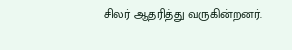சிலர் ஆதரித்து வருகின்றனர்.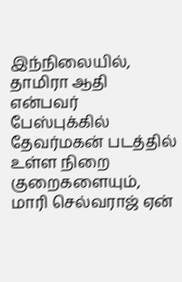இந்நிலையில், தாமிரா ஆதி என்பவர் பேஸ்புக்கில் தேவர்மகன் படத்தில் உள்ள நிறை குறைகளையும், மாரி செல்வராஜ் ஏன்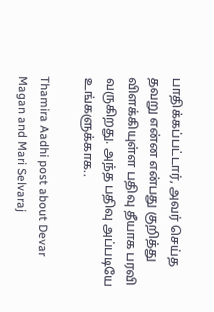பாதிக்கப்பட்டார், அவர் செய்த தவறு என்ன என்பது குறித்து விளக்கியுள்ள பதிவு தீயாக பரவி வருகிறது. அந்த பதிவு அப்படியே உங்களுக்காக..

Thamira Aadhi post about Devar Magan and Mari Selvaraj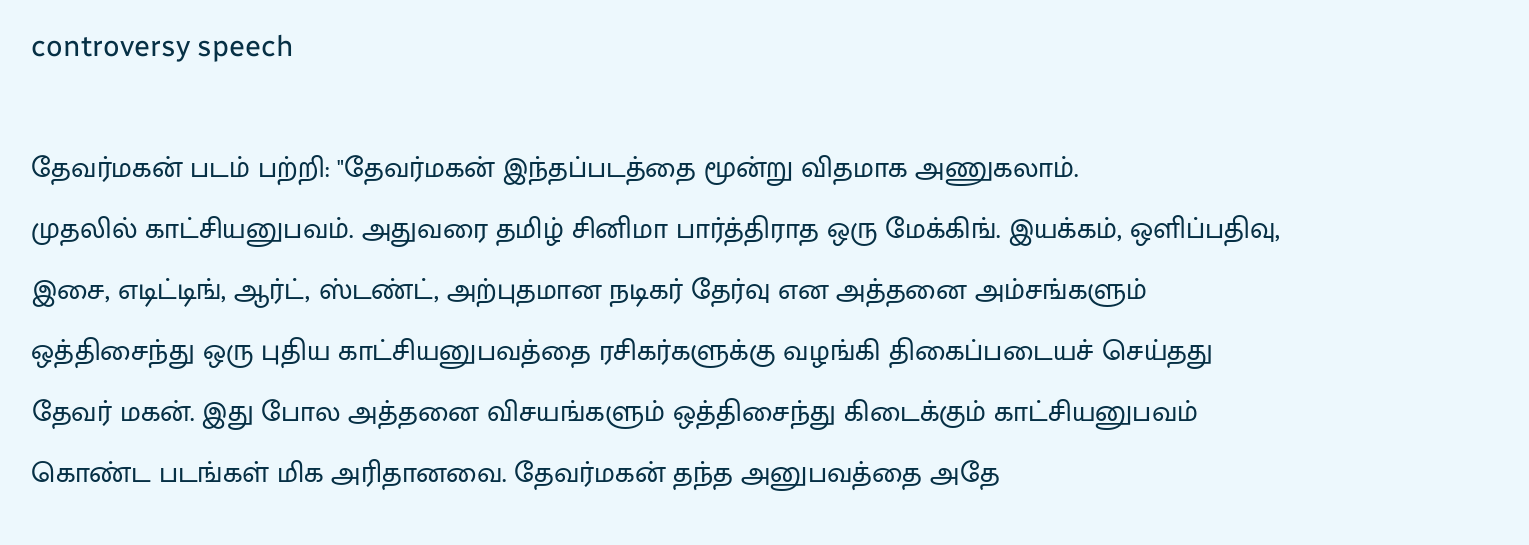controversy speech

தேவர்மகன் படம் பற்றி: "தேவர்மகன் இந்தப்படத்தை மூன்று விதமாக அணுகலாம்.
முதலில் காட்சியனுபவம். அதுவரை தமிழ் சினிமா பார்த்திராத ஒரு மேக்கிங். இயக்கம், ஒளிப்பதிவு, இசை, எடிட்டிங், ஆர்ட், ஸ்டண்ட், அற்புதமான நடிகர் தேர்வு என அத்தனை அம்சங்களும் ஒத்திசைந்து ஒரு புதிய காட்சியனுபவத்தை ரசிகர்களுக்கு வழங்கி திகைப்படையச் செய்தது தேவர் மகன். இது போல அத்தனை விசயங்களும் ஒத்திசைந்து கிடைக்கும் காட்சியனுபவம் கொண்ட படங்கள் மிக அரிதானவை. தேவர்மகன் தந்த அனுபவத்தை அதே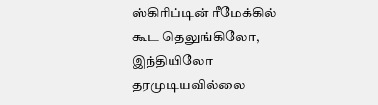ஸ்கிரிப்டின் ரீமேக்கில் கூட தெலுங்கிலோ, இந்தியிலோ தரமுடியவில்லை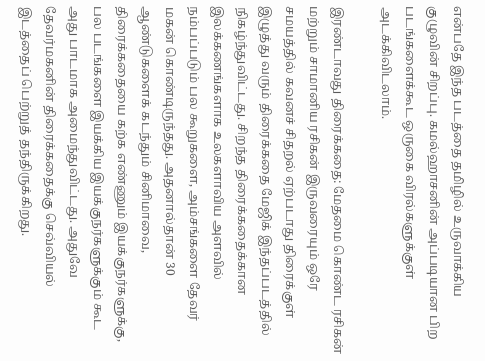என்பதே இந்த படத்தை தமிழில் உருவாக்கிய குழுவின் சிறப்பு. கமல்ஹாசனின் அப்படியான பிற படங்களைக்கூட ஒருகை விரல்களுக்குள் அடக்கிவிடலாம்.

இரண்டாவது திரைக்கதை: மேதமை கொண்ட ரசிகன் மற்றும் சாமானிய ரசிகன் இருவரையும் ஒரே சமயத்தில் கவனச் சிதறல் ஏற்படாது திரைக்குள் இழுத்து வரும் திரைக்கதை மேஜிக் இந்தப்படத்தில் நிகழ்ந்துவிட்டது. சிறந்த திரைக்கதைக்கான இலக்கணங்களாக உலகளாவிய அளவில் நம்பப்படும் பல கூறுகளை, அம்சங்களை தேவர் மகன் கொண்டிருந்தது. அதனால்தான் 30 ஆண்டுகளைக் கடந்தும் சினிமாவை, திரைக்கதையை கற்க எண்ணும் இயக்குநர்களுக்கு, பல படங்களை இயக்கிய இயக்குநர்களுக்கும் கூட அது பாடமாக அமைந்துவிட்டது. அதுவே தேவர்மகனின் திரைக்கதைக்கு செவ்வியல் இடத்தைப் பெற்றுத் தந்திருக்கிறது.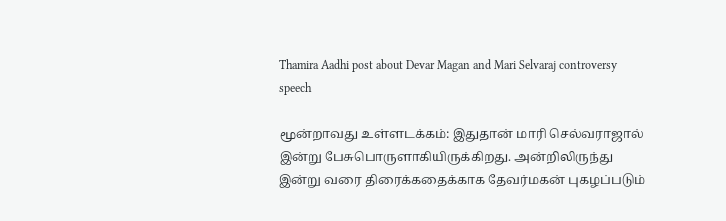Thamira Aadhi post about Devar Magan and Mari Selvaraj controversy speech

மூன்றாவது உள்ளடக்கம்: இதுதான் மாரி செல்வராஜால் இன்று பேசுபொருளாகியிருக்கிறது. அன்றிலிருந்து இன்று வரை திரைக்கதைக்காக தேவர்மகன் புகழப்படும்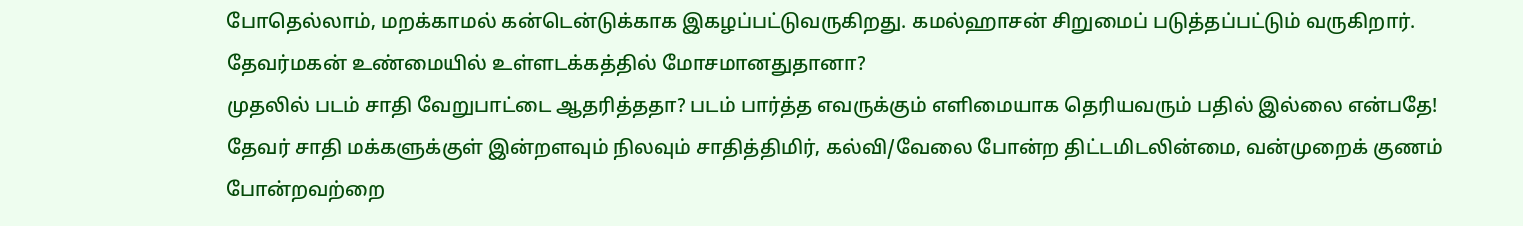போதெல்லாம், மறக்காமல் கன்டென்டுக்காக இகழப்பட்டுவருகிறது. கமல்ஹாசன் சிறுமைப் படுத்தப்பட்டும் வருகிறார்.
தேவர்மகன் உண்மையில் உள்ளடக்கத்தில் மோசமானதுதானா?
முதலில் படம் சாதி வேறுபாட்டை ஆதரித்ததா? படம் பார்த்த எவருக்கும் எளிமையாக தெரியவரும் பதில் இல்லை என்பதே! தேவர் சாதி மக்களுக்குள் இன்றளவும் நிலவும் சாதித்திமிர், கல்வி/வேலை போன்ற திட்டமிடலின்மை, வன்முறைக் குணம் போன்றவற்றை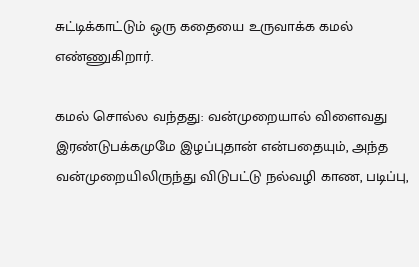சுட்டிக்காட்டும் ஒரு கதையை உருவாக்க கமல் எண்ணுகிறார்.

கமல் சொல்ல வந்தது: வன்முறையால் விளைவது இரண்டுபக்கமுமே இழப்புதான் என்பதையும், அந்த வன்முறையிலிருந்து விடுபட்டு நல்வழி காண, படிப்பு,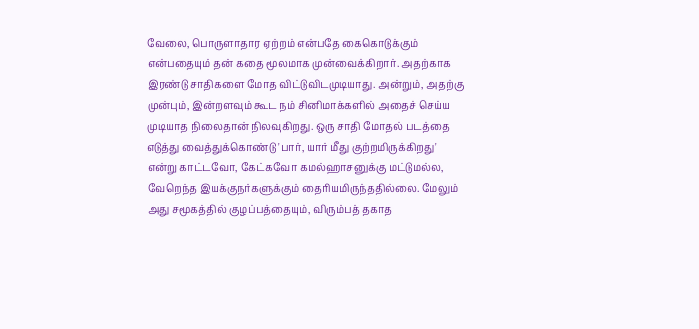வேலை, பொருளாதார ஏற்றம் என்பதே கைகொடுக்கும் என்பதையும் தன் கதை மூலமாக முன்வைக்கிறார். அதற்காக இரண்டு சாதிகளை மோத விட்டுவிடமுடியாது. அன்றும், அதற்கு முன்பும், இன்றளவும் கூட நம் சினிமாக்களில் அதைச் செய்ய முடியாத நிலைதான் நிலவுகிறது. ஒரு சாதி மோதல் படத்தை எடுத்து வைத்துக்கொண்டு 'பார், யார் மீது குற்றமிருக்கிறது' என்று காட்டவோ, கேட்கவோ கமல்ஹாசனுக்கு மட்டுமல்ல, வேறெந்த இயக்குநர்களுக்கும் தைரியமிருந்ததில்லை. மேலும் அது சமூகத்தில் குழப்பத்தையும், விரும்பத் தகாத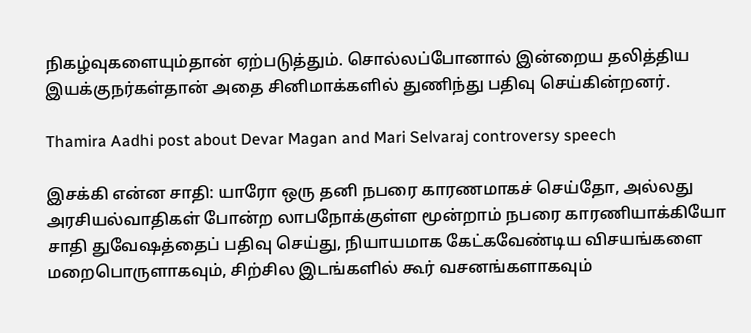நிகழ்வுகளையும்தான் ஏற்படுத்தும். சொல்லப்போனால் இன்றைய தலித்திய இயக்குநர்கள்தான் அதை சினிமாக்களில் துணிந்து பதிவு செய்கின்றனர்.

Thamira Aadhi post about Devar Magan and Mari Selvaraj controversy speech

இசக்கி என்ன சாதி: யாரோ ஒரு தனி நபரை காரணமாகச் செய்தோ, அல்லது அரசியல்வாதிகள் போன்ற லாபநோக்குள்ள மூன்றாம் நபரை காரணியாக்கியோ சாதி துவேஷத்தைப் பதிவு செய்து, நியாயமாக கேட்கவேண்டிய விசயங்களை மறைபொருளாகவும், சிற்சில இடங்களில் கூர் வசனங்களாகவும்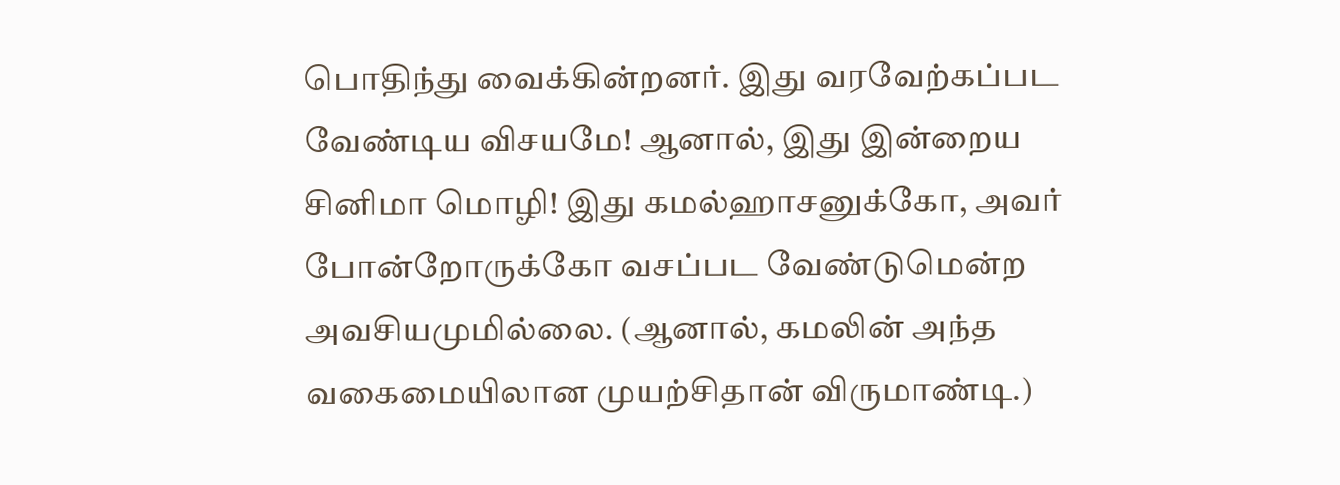பொதிந்து வைக்கின்றனர். இது வரவேற்கப்பட வேண்டிய விசயமே! ஆனால், இது இன்றைய சினிமா மொழி! இது கமல்ஹாசனுக்கோ, அவர் போன்றோருக்கோ வசப்பட வேண்டுமென்ற அவசியமுமில்லை. (ஆனால், கமலின் அந்த வகைமையிலான முயற்சிதான் விருமாண்டி.)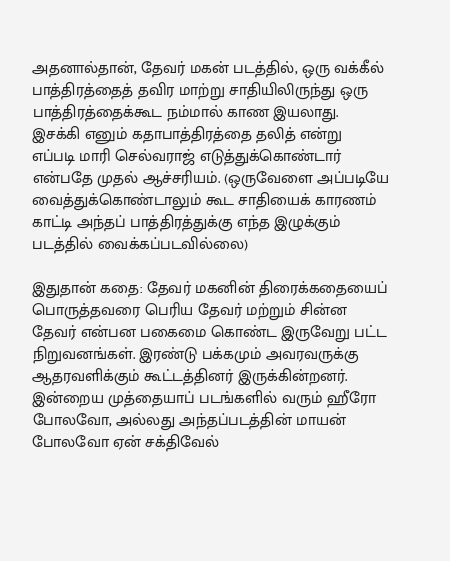அதனால்தான், தேவர் மகன் படத்தில், ஒரு வக்கீல் பாத்திரத்தைத் தவிர மாற்று சாதியிலிருந்து ஒரு பாத்திரத்தைக்கூட நம்மால் காண இயலாது. இசக்கி எனும் கதாபாத்திரத்தை தலித் என்று எப்படி மாரி செல்வராஜ் எடுத்துக்கொண்டார் என்பதே முதல் ஆச்சரியம். (ஒருவேளை அப்படியே வைத்துக்கொண்டாலும் கூட சாதியைக் காரணம் காட்டி அந்தப் பாத்திரத்துக்கு எந்த இழுக்கும் படத்தில் வைக்கப்படவில்லை)

இதுதான் கதை: தேவர் மகனின் திரைக்கதையைப் பொருத்தவரை பெரிய தேவர் மற்றும் சின்ன தேவர் என்பன பகைமை கொண்ட இருவேறு பட்ட நிறுவனங்கள். இரண்டு பக்கமும் அவரவருக்கு ஆதரவளிக்கும் கூட்டத்தினர் இருக்கின்றனர். இன்றைய முத்தையாப் படங்களில் வரும் ஹீரோ போலவோ, அல்லது அந்தப்படத்தின் மாயன் போலவோ ஏன் சக்திவேல்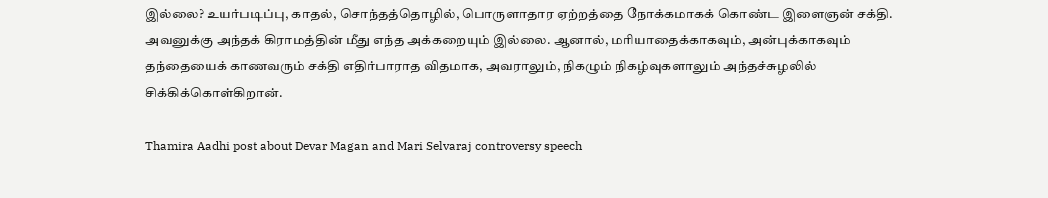இல்லை? உயர்படிப்பு, காதல், சொந்தத்தொழில், பொருளாதார ஏற்றத்தை நோக்கமாகக் கொண்ட இளைஞன் சக்தி. அவனுக்கு அந்தக் கிராமத்தின் மீது எந்த அக்கறையும் இல்லை. ஆனால், மரியாதைக்காகவும், அன்புக்காகவும் தந்தையைக் காணவரும் சக்தி எதிர்பாராத விதமாக, அவராலும், நிகழும் நிகழ்வுகளாலும் அந்தச்சுழலில் சிக்கிக்கொள்கிறான்.

Thamira Aadhi post about Devar Magan and Mari Selvaraj controversy speech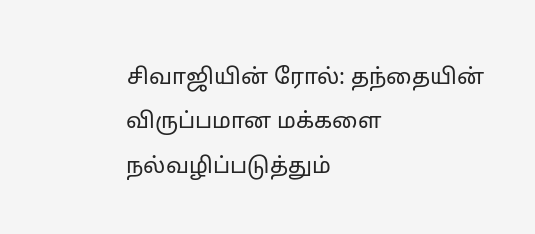சிவாஜியின் ரோல்: தந்தையின் விருப்பமான மக்களை நல்வழிப்படுத்தும்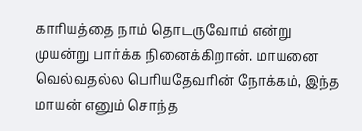காரியத்தை நாம் தொடருவோம் என்று முயன்று பார்க்க நினைக்கிறான். மாயனை வெல்வதல்ல பெரியதேவரின் நோக்கம், இந்த மாயன் எனும் சொந்த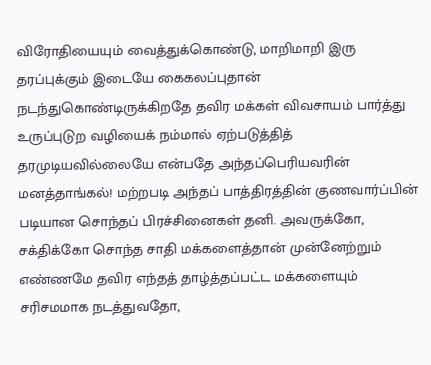விரோதியையும் வைத்துக்கொண்டு, மாறிமாறி இரு தரப்புக்கும் இடையே கைகலப்புதான் நடந்துகொண்டிருக்கிறதே தவிர மக்கள் விவசாயம் பார்த்து உருப்புடுற வழியைக் நம்மால் ஏற்படுத்தித் தரமுடியவில்லையே என்பதே அந்தப்பெரியவரின் மனத்தாங்கல்! மற்றபடி அந்தப் பாத்திரத்தின் குணவார்ப்பின் படியான சொந்தப் பிரச்சினைகள் தனி. அவருக்கோ, சக்திக்கோ சொந்த சாதி மக்களைத்தான் முன்னேற்றும் எண்ணமே தவிர எந்தத் தாழ்த்தப்பட்ட மக்களையும் சரிசமமாக நடத்துவதோ,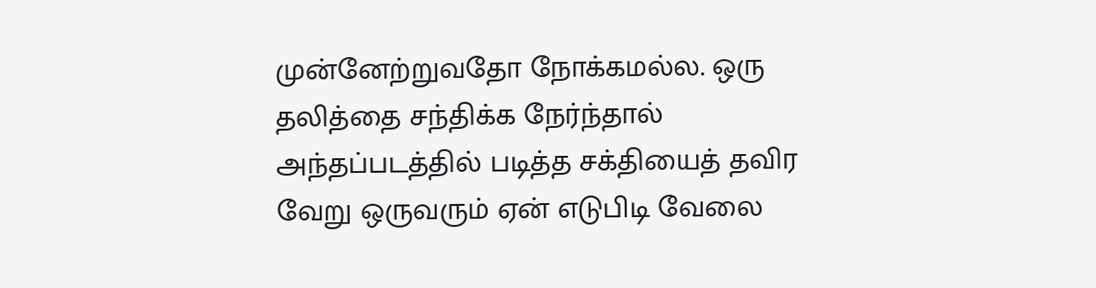முன்னேற்றுவதோ நோக்கமல்ல. ஒரு தலித்தை சந்திக்க நேர்ந்தால் அந்தப்படத்தில் படித்த சக்தியைத் தவிர வேறு ஒருவரும் ஏன் எடுபிடி வேலை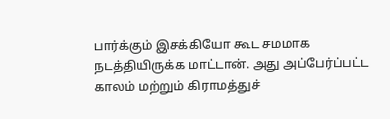பார்க்கும் இசக்கியோ கூட சமமாக நடத்தியிருக்க மாட்டான். அது அப்பேர்ப்பட்ட காலம் மற்றும் கிராமத்துச்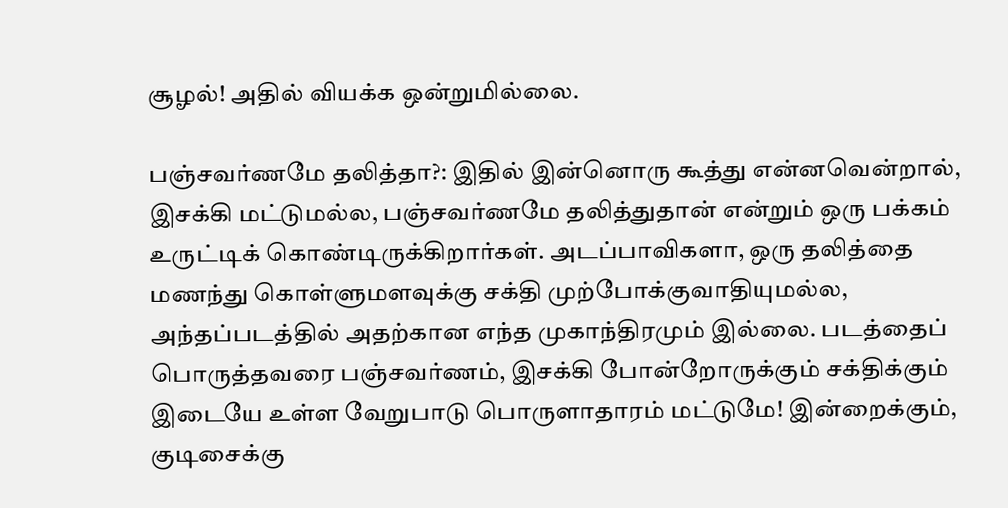சூழல்! அதில் வியக்க ஒன்றுமில்லை.

பஞ்சவர்ணமே தலித்தா?: இதில் இன்னொரு கூத்து என்னவென்றால், இசக்கி மட்டுமல்ல, பஞ்சவர்ணமே தலித்துதான் என்றும் ஒரு பக்கம் உருட்டிக் கொண்டிருக்கிறார்கள். அடப்பாவிகளா, ஒரு தலித்தை மணந்து கொள்ளுமளவுக்கு சக்தி முற்போக்குவாதியுமல்ல, அந்தப்படத்தில் அதற்கான எந்த முகாந்திரமும் இல்லை. படத்தைப் பொருத்தவரை பஞ்சவர்ணம், இசக்கி போன்றோருக்கும் சக்திக்கும் இடையே உள்ள வேறுபாடு பொருளாதாரம் மட்டுமே! இன்றைக்கும், குடிசைக்கு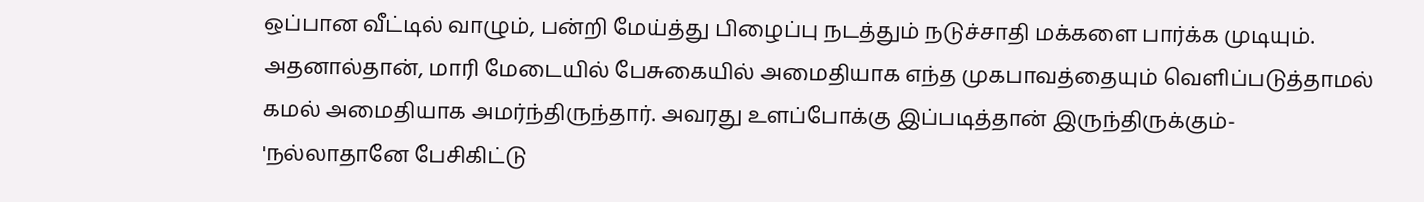ஒப்பான வீட்டில் வாழும், பன்றி மேய்த்து பிழைப்பு நடத்தும் நடுச்சாதி மக்களை பார்க்க முடியும்.
அதனால்தான், மாரி மேடையில் பேசுகையில் அமைதியாக எந்த முகபாவத்தையும் வெளிப்படுத்தாமல் கமல் அமைதியாக அமர்ந்திருந்தார். அவரது உளப்போக்கு இப்படித்தான் இருந்திருக்கும்- 'நல்லாதானே பேசிகிட்டு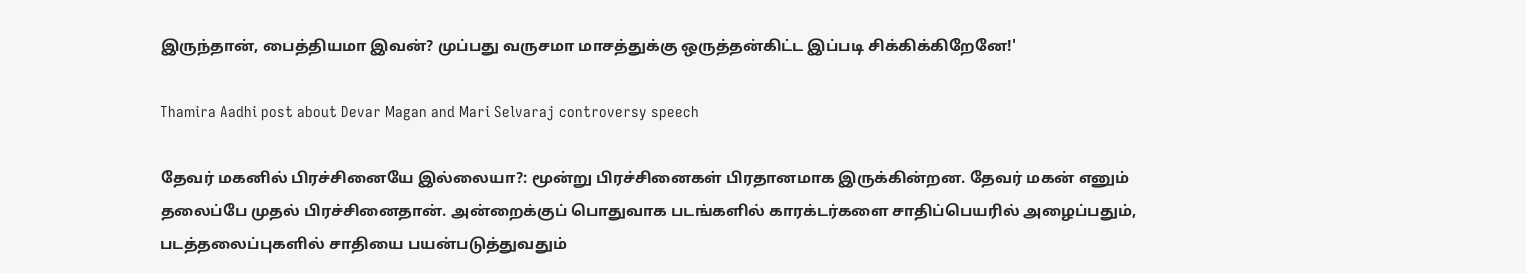இருந்தான், பைத்தியமா இவன்? முப்பது வருசமா மாசத்துக்கு ஒருத்தன்கிட்ட இப்படி சிக்கிக்கிறேனே!'

Thamira Aadhi post about Devar Magan and Mari Selvaraj controversy speech

தேவர் மகனில் பிரச்சினையே இல்லையா?: மூன்று பிரச்சினைகள் பிரதானமாக இருக்கின்றன. தேவர் மகன் எனும் தலைப்பே முதல் பிரச்சினைதான். அன்றைக்குப் பொதுவாக படங்களில் காரக்டர்களை சாதிப்பெயரில் அழைப்பதும், படத்தலைப்புகளில் சாதியை பயன்படுத்துவதும்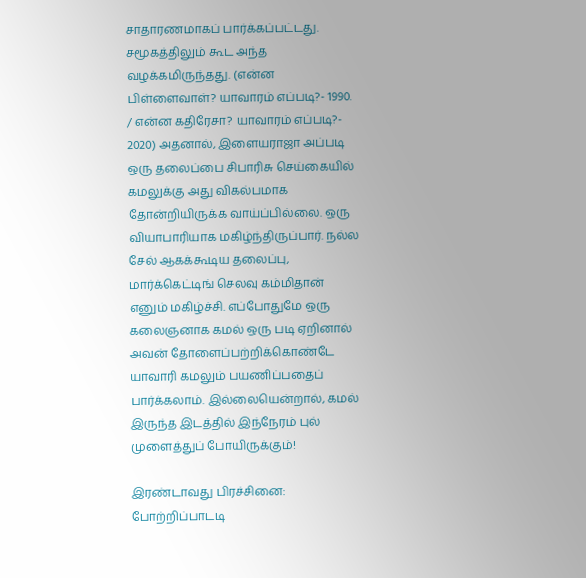சாதாரணமாகப் பார்க்கப்பட்டது. சமூகத்திலும் கூட அந்த வழக்கமிருந்தது. (என்ன பிள்ளைவாள்? யாவாரம் எப்படி?- 1990. / என்ன கதிரேசா? யாவாரம் எப்படி?- 2020) அதனால், இளையராஜா அப்படி ஒரு தலைப்பை சிபாரிசு செய்கையில் கமலுக்கு அது விகல்பமாக தோன்றியிருக்க வாய்ப்பில்லை. ஒரு வியாபாரியாக மகிழ்ந்திருப்பார். நல்ல சேல் ஆகக்கூடிய தலைப்பு, மார்க்கெட்டிங் செலவு கம்மிதான் எனும் மகிழ்ச்சி. எப்போதுமே ஒரு கலைஞனாக கமல் ஒரு படி ஏறினால் அவன் தோளைப்பற்றிக்கொண்டே யாவாரி கமலும் பயணிப்பதைப் பார்க்கலாம். இல்லையென்றால், கமல் இருந்த இடத்தில் இந்நேரம் புல் முளைத்துப் போயிருக்கும்!

இரண்டாவது பிரச்சினை: போற்றிப்பாடடி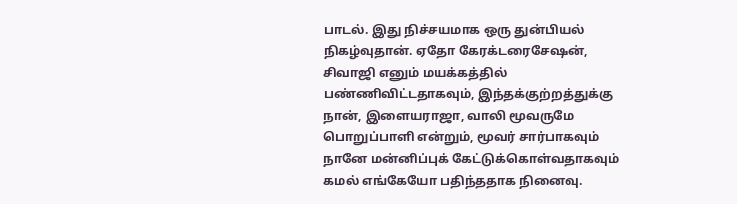பாடல். இது நிச்சயமாக ஒரு துன்பியல் நிகழ்வுதான். ஏதோ கேரக்டரைசேஷன், சிவாஜி எனும் மயக்கத்தில் பண்ணிவிட்டதாகவும், இந்தக்குற்றத்துக்கு நான், இளையராஜா, வாலி மூவருமே பொறுப்பாளி என்றும், மூவர் சார்பாகவும் நானே மன்னிப்புக் கேட்டுக்கொள்வதாகவும் கமல் எங்கேயோ பதிந்ததாக நினைவு.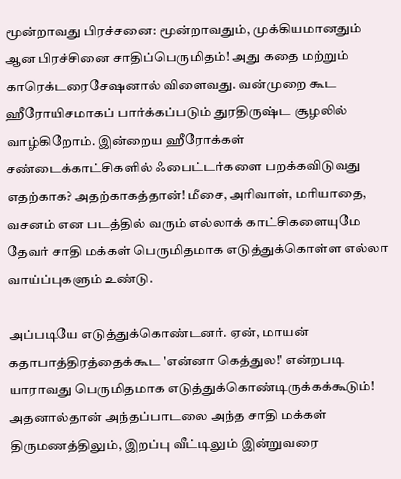மூன்றாவது பிரச்சனை: மூன்றாவதும், முக்கியமானதும் ஆன பிரச்சினை சாதிப்பெருமிதம்! அது கதை மற்றும் காரெக்டரைசேஷனால் விளைவது. வன்முறை கூட ஹீரோயிசமாகப் பார்க்கப்படும் துரதிருஷ்ட சூழலில் வாழ்கிறோம். இன்றைய ஹீரோக்கள் சண்டைக்காட்சிகளில் ஃபைட்டர்களை பறக்கவிடுவது எதற்காக? அதற்காகத்தான்! மீசை, அரிவாள், மரியாதை, வசனம் என படத்தில் வரும் எல்லாக் காட்சிகளையுமே தேவர் சாதி மக்கள் பெருமிதமாக எடுத்துக்கொள்ள எல்லா வாய்ப்புகளும் உண்டு.

அப்படியே எடுத்துக்கொண்டனர். ஏன், மாயன் கதாபாத்திரத்தைக்கூட 'என்னா கெத்துல!' என்றபடி யாராவது பெருமிதமாக எடுத்துக்கொண்டிருக்கக்கூடும்! அதனால்தான் அந்தப்பாடலை அந்த சாதி மக்கள் திருமணத்திலும், இறப்பு வீட்டிலும் இன்றுவரை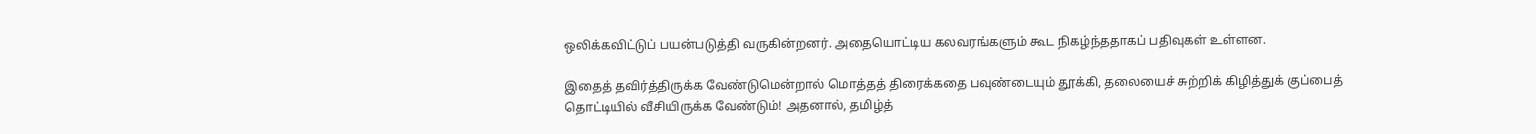ஒலிக்கவிட்டுப் பயன்படுத்தி வருகின்றனர். அதையொட்டிய கலவரங்களும் கூட நிகழ்ந்ததாகப் பதிவுகள் உள்ளன.

இதைத் தவிர்த்திருக்க வேண்டுமென்றால் மொத்தத் திரைக்கதை பவுண்டையும் தூக்கி, தலையைச் சுற்றிக் கிழித்துக் குப்பைத் தொட்டியில் வீசியிருக்க வேண்டும்! அதனால், தமிழ்த்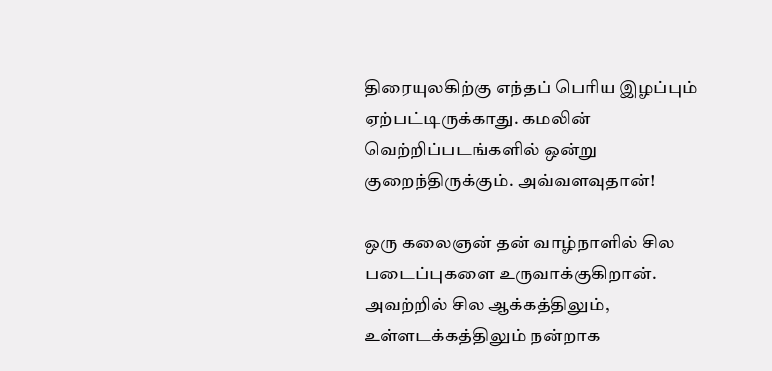திரையுலகிற்கு எந்தப் பெரிய இழப்பும் ஏற்பட்டிருக்காது. கமலின் வெற்றிப்படங்களில் ஒன்று குறைந்திருக்கும். அவ்வளவுதான்!

ஒரு கலைஞன் தன் வாழ்நாளில் சில படைப்புகளை உருவாக்குகிறான். அவற்றில் சில ஆக்கத்திலும், உள்ளடக்கத்திலும் நன்றாக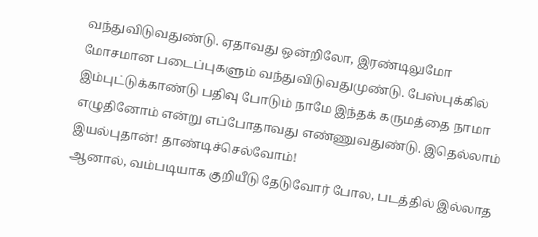வந்துவிடுவதுண்டு. ஏதாவது ஒன்றிலோ, இரண்டிலுமோ மோசமான படைப்புகளும் வந்துவிடுவதுமுண்டு. பேஸ்புக்கில் இம்புட்டுக்காண்டு பதிவு போடும் நாமே இந்தக் கருமத்தை நாமா எழுதினோம் என்று எப்போதாவது எண்ணுவதுண்டு. இதெல்லாம் இயல்புதான்! தாண்டிச்செல்வோம்!
ஆனால், வம்படியாக குறியீடு தேடுவோர் போல, படத்தில் இல்லாத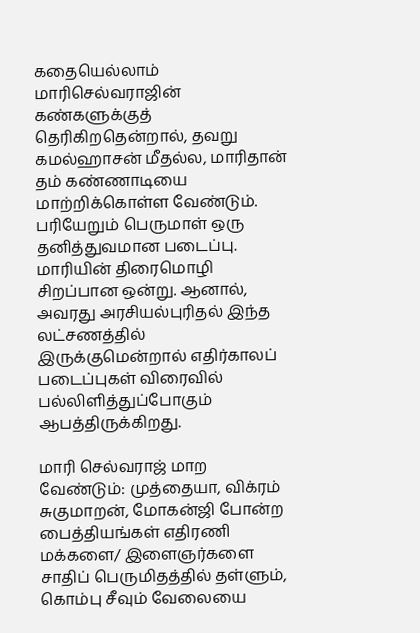கதையெல்லாம் மாரிசெல்வராஜின் கண்களுக்குத் தெரிகிறதென்றால், தவறு கமல்ஹாசன் மீதல்ல, மாரிதான் தம் கண்ணாடியை மாற்றிக்கொள்ள வேண்டும். பரியேறும் பெருமாள் ஒரு தனித்துவமான படைப்பு. மாரியின் திரைமொழி சிறப்பான ஒன்று. ஆனால், அவரது அரசியல்புரிதல் இந்த லட்சணத்தில் இருக்குமென்றால் எதிர்காலப் படைப்புகள் விரைவில் பல்லிளித்துப்போகும் ஆபத்திருக்கிறது.

மாரி செல்வராஜ் மாற வேண்டும்: முத்தையா, விக்ரம் சுகுமாறன், மோகன்ஜி போன்ற பைத்தியங்கள் எதிரணி மக்களை/ இளைஞர்களை சாதிப் பெருமிதத்தில் தள்ளும், கொம்பு சீவும் வேலையை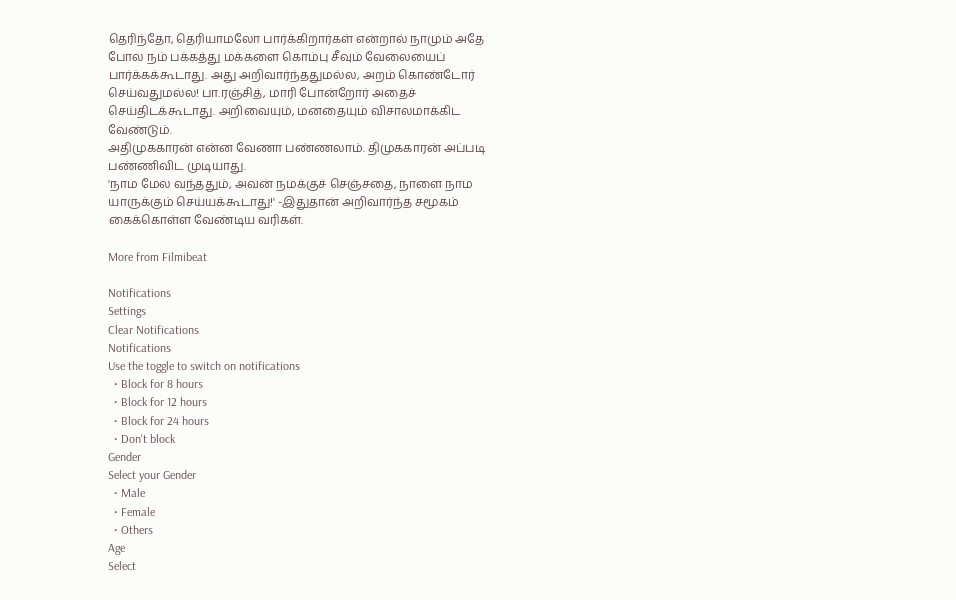தெரிந்தோ, தெரியாமலோ பார்க்கிறார்கள் என்றால் நாமும் அதே போல நம் பக்கத்து மக்களை கொம்பு சீவும் வேலையைப் பார்க்கக்கூடாது. அது அறிவார்ந்ததுமல்ல, அறம் கொண்டோர் செய்வதுமல்ல! பா.ரஞ்சித், மாரி போன்றோர் அதைச் செய்திடக்கூடாது. அறிவையும், மனதையும் விசாலமாக்கிட வேண்டும்.
அதிமுககாரன் என்ன வேணா பண்ணலாம். திமுககாரன் அப்படி பண்ணிவிட முடியாது.
'நாம மேல வந்ததும், அவன் நமக்குச் செஞ்சதை, நாளை நாம யாருக்கும் செய்யக்கூடாது!' -இதுதான் அறிவார்ந்த சமூகம் கைக்கொள்ள வேண்டிய வரிகள்.

More from Filmibeat

Notifications
Settings
Clear Notifications
Notifications
Use the toggle to switch on notifications
  • Block for 8 hours
  • Block for 12 hours
  • Block for 24 hours
  • Don't block
Gender
Select your Gender
  • Male
  • Female
  • Others
Age
Select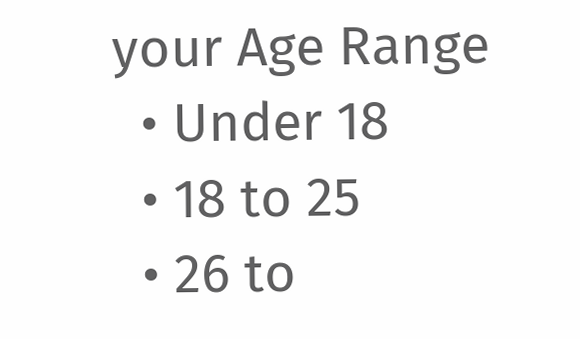your Age Range
  • Under 18
  • 18 to 25
  • 26 to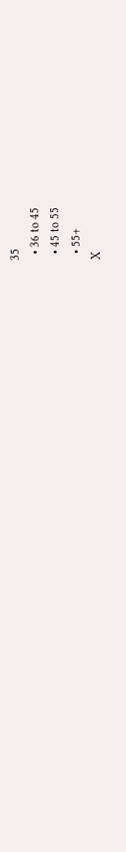35
  • 36 to 45
  • 45 to 55
  • 55+
X